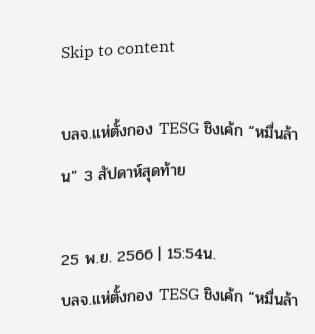Skip to content

บลจ.แห่ตั้งกอง TESG ชิงเค้ก “หมื่นล้าน” 3 สัปดาห์สุดท้าย

25 พ.ย. 2566 | 15:54น.
บลจ.แห่ตั้งกอง TESG ชิงเค้ก “หมื่นล้า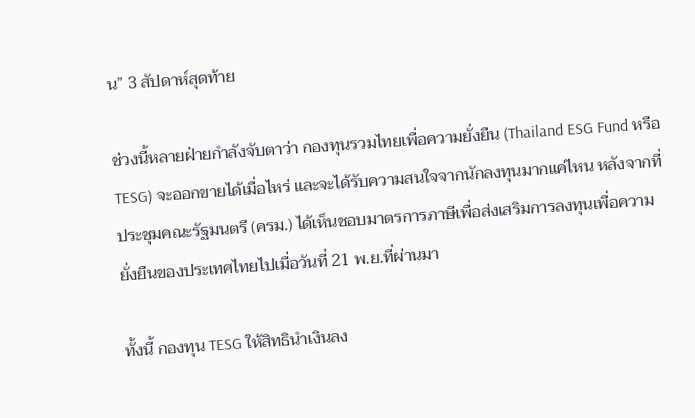น” 3 สัปดาห์สุดท้าย

ช่วงนี้หลายฝ่ายกำลังจับตาว่า กองทุนรวมไทยเพื่อความยั่งยืน (Thailand ESG Fund หรือ TESG) จะออกขายได้เมื่อไหร่ และจะได้รับความสนใจจากนักลงทุนมากแค่ไหน หลังจากที่ประชุมคณะรัฐมนตรี (ครม.) ได้เห็นชอบมาตรการภาษีเพื่อส่งเสริมการลงทุนเพื่อความยั่งยืนของประเทศไทยไปเมื่อวันที่ 21 พ.ย.ที่ผ่านมา

ทั้งนี้ กองทุน TESG ให้สิทธินำเงินลง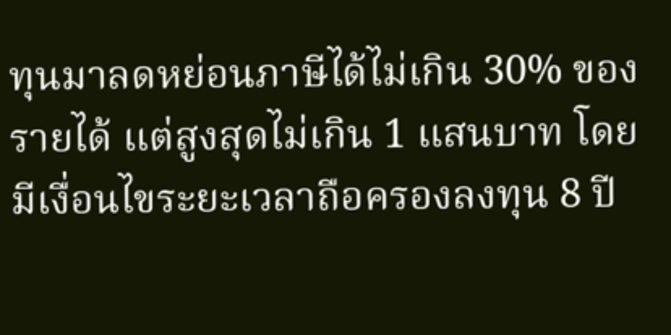ทุนมาลดหย่อนภาษีได้ไม่เกิน 30% ของรายได้ แต่สูงสุดไม่เกิน 1 แสนบาท โดยมีเงื่อนไขระยะเวลาถือครองลงทุน 8 ปี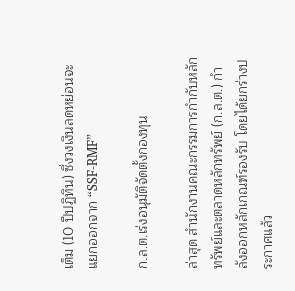เต็ม (10 ปีปฏิทิน) ซึ่งวงเงินลดหย่อนจะแยกออกจาก “SSF-RMF”

ก.ล.ต.เร่งอนุมัติจัดตั้งกองทุน

ล่าสุด สำนักงานคณะกรรมการกำกับหลักทรัพย์และตลาดหลักทรัพย์ (ก.ล.ต.) กำลังออกหลักเกณฑ์รองรับ โดยได้ยกร่างประกาศแล้ว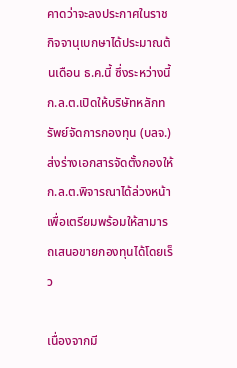คาดว่าจะลงประกาศในราชกิจจานุเบกษาได้ประมาณต้นเดือน ธ.ค.นี้ ซึ่งระหว่างนี้ ก.ล.ต.เปิดให้บริษัทหลักทรัพย์จัดการกองทุน (บลจ.) ส่งร่างเอกสารจัดตั้งกองให้ ก.ล.ต.พิจารณาได้ล่วงหน้า เพื่อเตรียมพร้อมให้สามารถเสนอขายกองทุนได้โดยเร็ว

เนื่องจากมี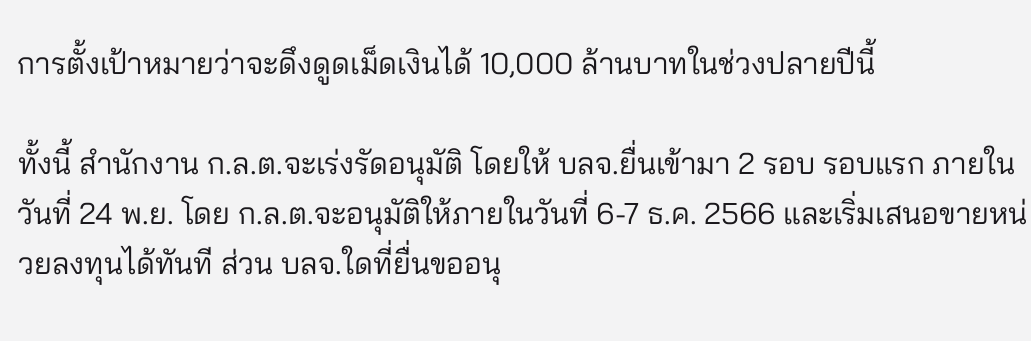การตั้งเป้าหมายว่าจะดึงดูดเม็ดเงินได้ 10,000 ล้านบาทในช่วงปลายปีนี้

ทั้งนี้ สำนักงาน ก.ล.ต.จะเร่งรัดอนุมัติ โดยให้ บลจ.ยื่นเข้ามา 2 รอบ รอบแรก ภายในวันที่ 24 พ.ย. โดย ก.ล.ต.จะอนุมัติให้ภายในวันที่ 6-7 ธ.ค. 2566 และเริ่มเสนอขายหน่วยลงทุนได้ทันที ส่วน บลจ.ใดที่ยื่นขออนุ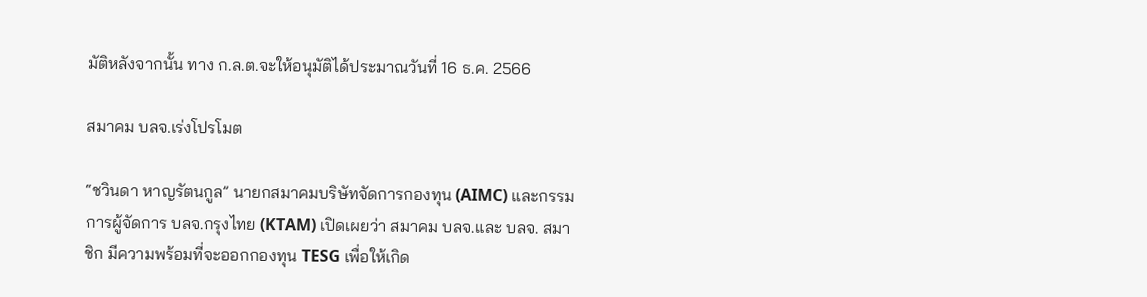มัติหลังจากนั้น ทาง ก.ล.ต.จะให้อนุมัติได้ประมาณวันที่ 16 ธ.ค. 2566

สมาคม บลจ.เร่งโปรโมต

“ชวินดา หาญรัตนกูล” นายกสมาคมบริษัทจัดการกองทุน (AIMC) และกรรมการผู้จัดการ บลจ.กรุงไทย (KTAM) เปิดเผยว่า สมาคม บลจ.และ บลจ. สมาชิก มีความพร้อมที่จะออกกองทุน TESG เพื่อให้เกิด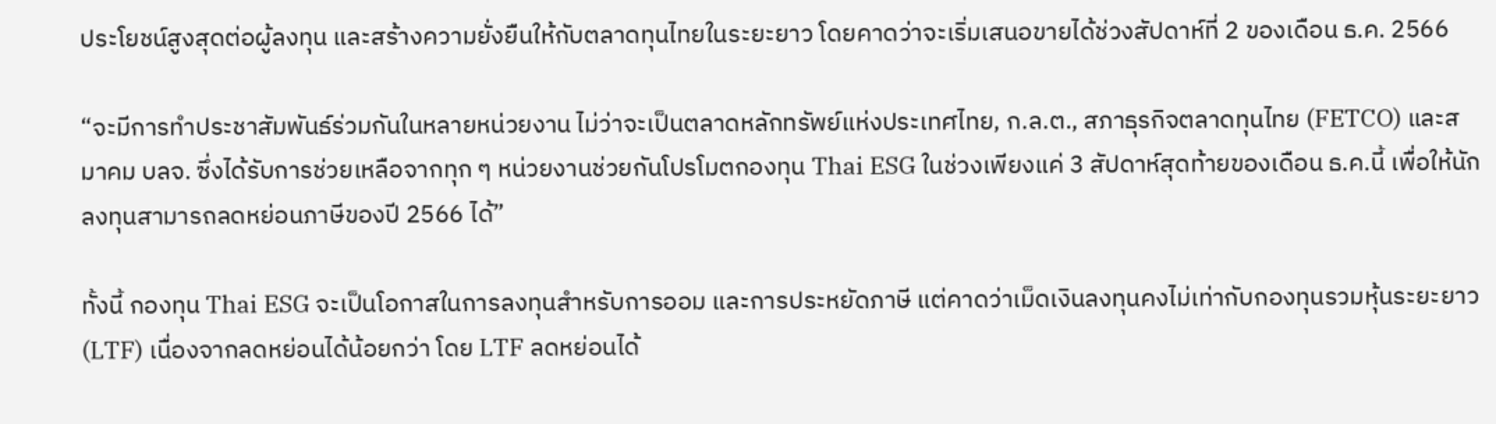ประโยชน์สูงสุดต่อผู้ลงทุน และสร้างความยั่งยืนให้กับตลาดทุนไทยในระยะยาว โดยคาดว่าจะเริ่มเสนอขายได้ช่วงสัปดาห์ที่ 2 ของเดือน ธ.ค. 2566

“จะมีการทำประชาสัมพันธ์ร่วมกันในหลายหน่วยงาน ไม่ว่าจะเป็นตลาดหลักทรัพย์แห่งประเทศไทย, ก.ล.ต., สภาธุรกิจตลาดทุนไทย (FETCO) และสมาคม บลจ. ซึ่งได้รับการช่วยเหลือจากทุก ๆ หน่วยงานช่วยกันโปรโมตกองทุน Thai ESG ในช่วงเพียงแค่ 3 สัปดาห์สุดท้ายของเดือน ธ.ค.นี้ เพื่อให้นักลงทุนสามารถลดหย่อนภาษีของปี 2566 ได้”

ทั้งนี้ กองทุน Thai ESG จะเป็นโอกาสในการลงทุนสำหรับการออม และการประหยัดภาษี แต่คาดว่าเม็ดเงินลงทุนคงไม่เท่ากับกองทุนรวมหุ้นระยะยาว (LTF) เนื่องจากลดหย่อนได้น้อยกว่า โดย LTF ลดหย่อนได้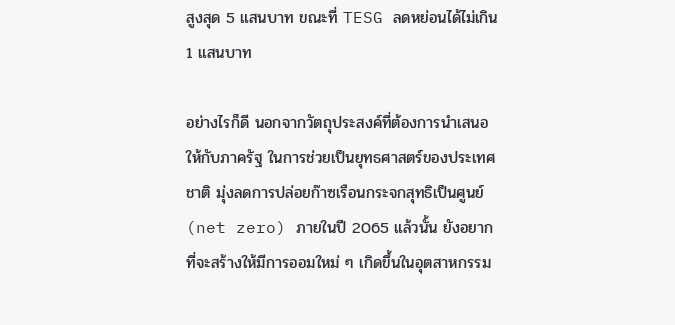สูงสุด 5 แสนบาท ขณะที่ TESG ลดหย่อนได้ไม่เกิน 1 แสนบาท

อย่างไรก็ดี นอกจากวัตถุประสงค์ที่ต้องการนำเสนอให้กับภาครัฐ ในการช่วยเป็นยุทธศาสตร์ของประเทศชาติ มุ่งลดการปล่อยก๊าซเรือนกระจกสุทธิเป็นศูนย์ (net zero) ภายในปี 2065 แล้วนั้น ยังอยากที่จะสร้างให้มีการออมใหม่ ๆ เกิดขึ้นในอุตสาหกรรม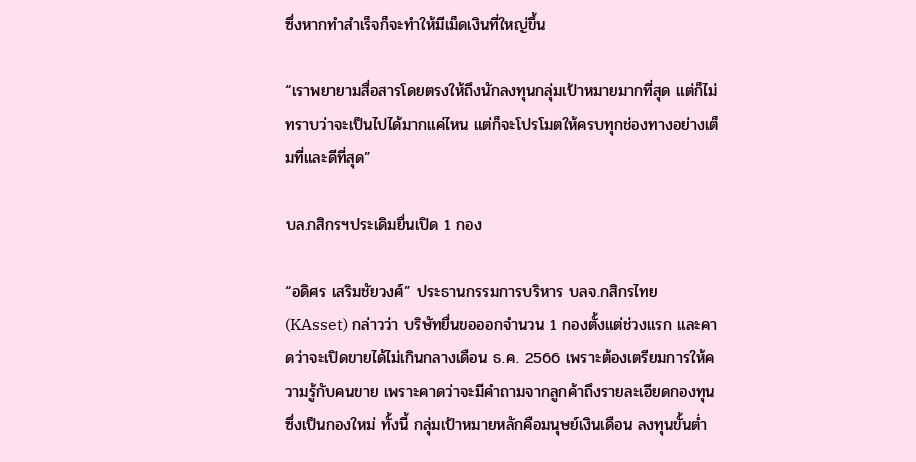ซึ่งหากทำสำเร็จก็จะทำให้มีเม็ดเงินที่ใหญ่ขึ้น

“เราพยายามสื่อสารโดยตรงให้ถึงนักลงทุนกลุ่มเป้าหมายมากที่สุด แต่ก็ไม่ทราบว่าจะเป็นไปได้มากแค่ไหน แต่ก็จะโปรโมตให้ครบทุกช่องทางอย่างเต็มที่และดีที่สุด”

บล.กสิกรฯประเดิมยื่นเปิด 1 กอง

“อดิศร เสริมชัยวงศ์” ประธานกรรมการบริหาร บลจ.กสิกรไทย (KAsset) กล่าวว่า บริษัทยื่นขอออกจำนวน 1 กองตั้งแต่ช่วงแรก และคาดว่าจะเปิดขายได้ไม่เกินกลางเดือน ธ.ค. 2566 เพราะต้องเตรียมการให้ความรู้กับคนขาย เพราะคาดว่าจะมีคำถามจากลูกค้าถึงรายละเอียดกองทุนซึ่งเป็นกองใหม่ ทั้งนี้ กลุ่มเป้าหมายหลักคือมนุษย์เงินเดือน ลงทุนขั้นต่ำ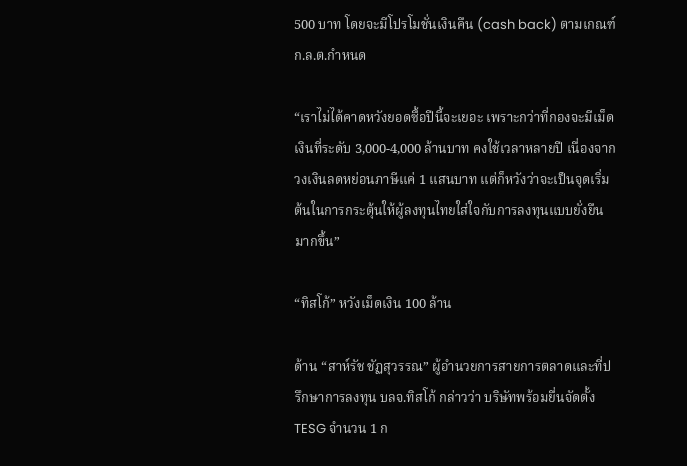500 บาท โดยจะมีโปรโมชั่นเงินคืน (cash back) ตามเกณฑ์ ก.ล.ต.กำหนด

“เราไม่ได้คาดหวังยอดซื้อปีนี้จะเยอะ เพราะกว่าที่กองจะมีเม็ดเงินที่ระดับ 3,000-4,000 ล้านบาท คงใช้เวลาหลายปี เนื่องจากวงเงินลดหย่อนภาษีแค่ 1 แสนบาท แต่ก็หวังว่าจะเป็นจุดเริ่มต้นในการกระตุ้นให้ผู้ลงทุนไทยใส่ใจกับการลงทุนแบบยั่งยืนมากขึ้น”

“ทิสโก้” หวังเม็ดเงิน 100 ล้าน

ด้าน “สาห์รัช ชัฏสุวรรณ” ผู้อำนวยการสายการตลาดและที่ปรึกษาการลงทุน บลจ.ทิสโก้ กล่าวว่า บริษัทพร้อมยื่นจัดตั้ง TESG จำนวน 1 ก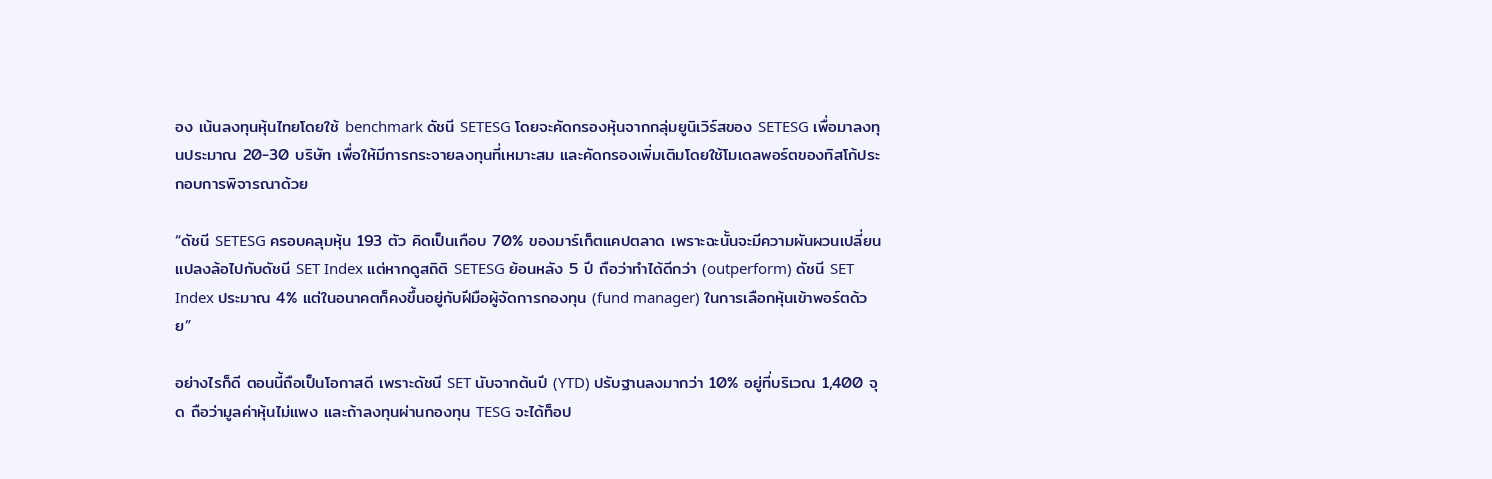อง เน้นลงทุนหุ้นไทยโดยใช้ benchmark ดัชนี SETESG โดยจะคัดกรองหุ้นจากกลุ่มยูนิเวิร์สของ SETESG เพื่อมาลงทุนประมาณ 20-30 บริษัท เพื่อให้มีการกระจายลงทุนที่เหมาะสม และคัดกรองเพิ่มเติมโดยใช้โมเดลพอร์ตของทิสโก้ประกอบการพิจารณาด้วย

“ดัชนี SETESG ครอบคลุมหุ้น 193 ตัว คิดเป็นเกือบ 70% ของมาร์เก็ตแคปตลาด เพราะฉะนั้นจะมีความผันผวนเปลี่ยนแปลงล้อไปกับดัชนี SET Index แต่หากดูสถิติ SETESG ย้อนหลัง 5 ปี ถือว่าทำได้ดีกว่า (outperform) ดัชนี SET Index ประมาณ 4% แต่ในอนาคตก็คงขึ้นอยู่กับฝีมือผู้จัดการกองทุน (fund manager) ในการเลือกหุ้นเข้าพอร์ตด้วย”

อย่างไรก็ดี ตอนนี้ถือเป็นโอกาสดี เพราะดัชนี SET นับจากต้นปี (YTD) ปรับฐานลงมากว่า 10% อยู่ที่บริเวณ 1,400 จุด ถือว่ามูลค่าหุ้นไม่แพง และถ้าลงทุนผ่านกองทุน TESG จะได้ท็อป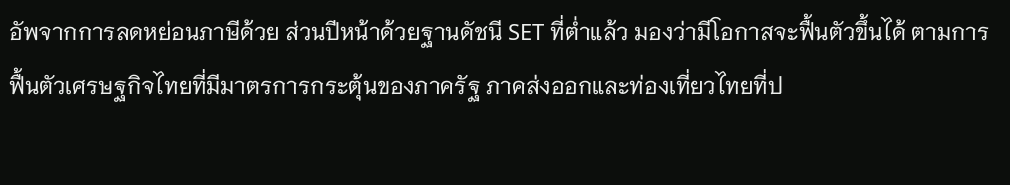อัพจากการลดหย่อนภาษีด้วย ส่วนปีหน้าด้วยฐานดัชนี SET ที่ต่ำแล้ว มองว่ามีโอกาสจะฟื้นตัวขึ้นได้ ตามการฟื้นตัวเศรษฐกิจไทยที่มีมาตรการกระตุ้นของภาครัฐ ภาคส่งออกและท่องเที่ยวไทยที่ป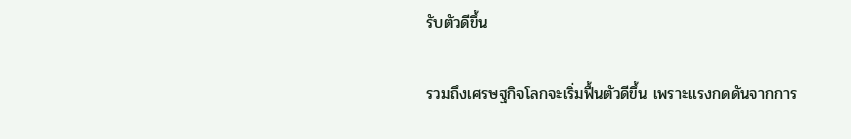รับตัวดีขึ้น

รวมถึงเศรษฐกิจโลกจะเริ่มฟื้นตัวดีขึ้น เพราะแรงกดดันจากการ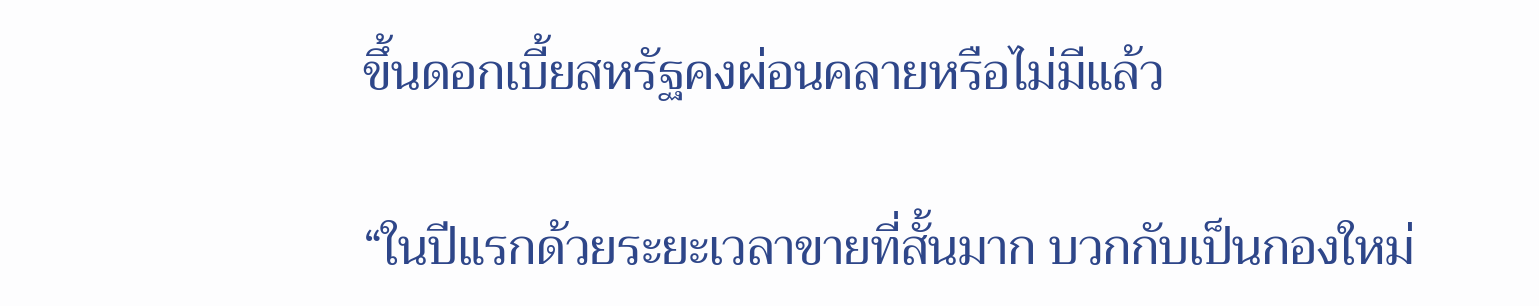ขึ้นดอกเบี้ยสหรัฐคงผ่อนคลายหรือไม่มีแล้ว

“ในปีแรกด้วยระยะเวลาขายที่สั้นมาก บวกกับเป็นกองใหม่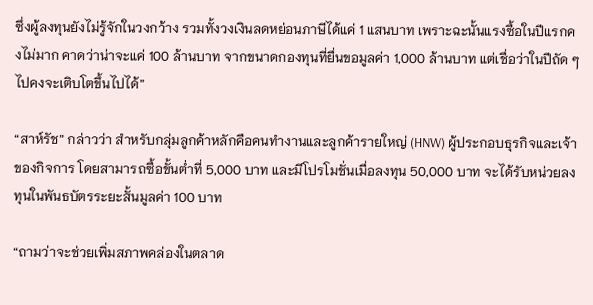ซึ่งผู้ลงทุนยังไม่รู้จักในวงกว้าง รวมทั้งวงเงินลดหย่อนภาษีได้แค่ 1 แสนบาท เพราะฉะนั้นแรงซื้อในปีแรกคงไม่มาก คาดว่าน่าจะแค่ 100 ล้านบาท จากขนาดกองทุนที่ยื่นขอมูลค่า 1,000 ล้านบาท แต่เชื่อว่าในปีถัด ๆ ไปคงจะเติบโตขึ้นไปได้”

“สาห์รัช” กล่าวว่า สำหรับกลุ่มลูกค้าหลักคือคนทำงานและลูกค้ารายใหญ่ (HNW) ผู้ประกอบธุรกิจและเจ้าของกิจการ โดยสามารถซื้อขั้นต่ำที่ 5,000 บาท และมีโปรโมชั่นเมื่อลงทุน 50,000 บาท จะได้รับหน่วยลงทุนในพันธบัตรระยะสั้นมูลค่า 100 บาท

“ถามว่าจะช่วยเพิ่มสภาพคล่องในตลาด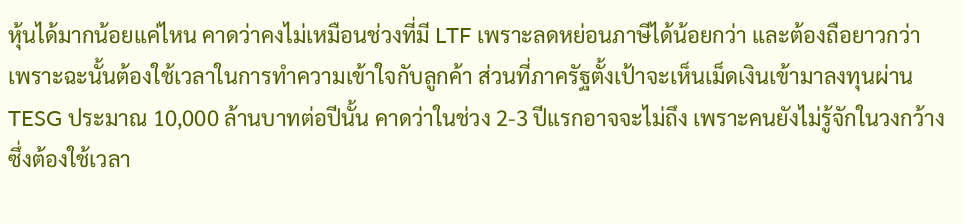หุ้นได้มากน้อยแค่ไหน คาดว่าคงไม่เหมือนช่วงที่มี LTF เพราะลดหย่อนภาษีได้น้อยกว่า และต้องถือยาวกว่า เพราะฉะนั้นต้องใช้เวลาในการทำความเข้าใจกับลูกค้า ส่วนที่ภาครัฐตั้งเป้าจะเห็นเม็ดเงินเข้ามาลงทุนผ่าน TESG ประมาณ 10,000 ล้านบาทต่อปีนั้น คาดว่าในช่วง 2-3 ปีแรกอาจจะไม่ถึง เพราะคนยังไม่รู้จักในวงกว้าง ซึ่งต้องใช้เวลา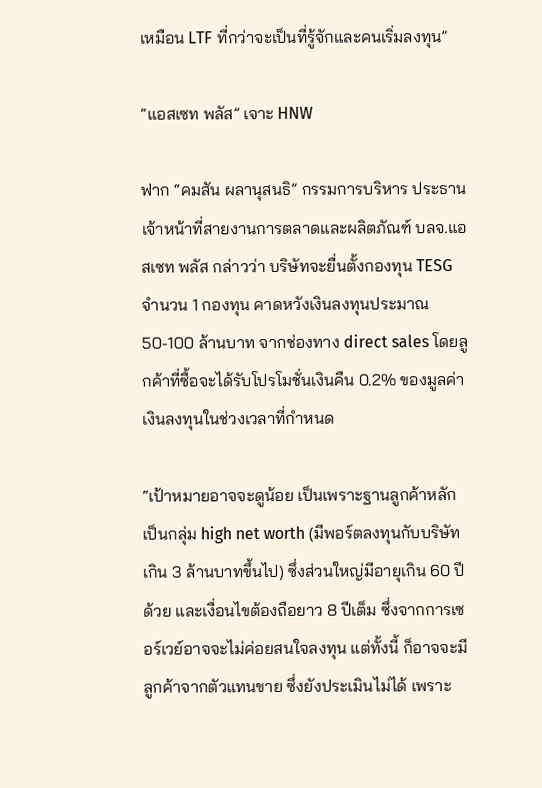เหมือน LTF ที่กว่าจะเป็นที่รู้จักและคนเริ่มลงทุน”

“แอสเซท พลัส” เจาะ HNW

ฟาก “คมสัน ผลานุสนธิ” กรรมการบริหาร ประธานเจ้าหน้าที่สายงานการตลาดและผลิตภัณฑ์ บลจ.แอสเซท พลัส กล่าวว่า บริษัทจะยื่นตั้งกองทุน TESG จำนวน 1 กองทุน คาดหวังเงินลงทุนประมาณ 50-100 ล้านบาท จากช่องทาง direct sales โดยลูกค้าที่ซื้อจะได้รับโปรโมชั่นเงินคืน 0.2% ของมูลค่าเงินลงทุนในช่วงเวลาที่กำหนด

“เป้าหมายอาจจะดูน้อย เป็นเพราะฐานลูกค้าหลักเป็นกลุ่ม high net worth (มีพอร์ตลงทุนกับบริษัทเกิน 3 ล้านบาทขึ้นไป) ซึ่งส่วนใหญ่มีอายุเกิน 60 ปีด้วย และเงื่อนไขต้องถือยาว 8 ปีเต็ม ซึ่งจากการเซอร์เวย์อาจจะไม่ค่อยสนใจลงทุน แต่ทั้งนี้ ก็อาจจะมีลูกค้าจากตัวแทนขาย ซึ่งยังประเมินไม่ได้ เพราะ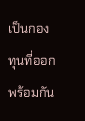เป็นกองทุนที่ออกพร้อมกัน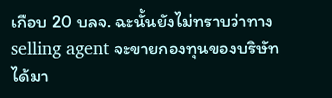เกือบ 20 บลจ. ฉะนั้นยังไม่ทราบว่าทาง selling agent จะขายกองทุนของบริษัทได้มา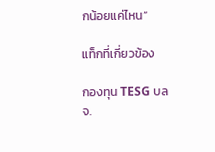กน้อยแค่ไหน”

แท็กที่เกี่ยวข้อง

กองทุน TESG บลจ.